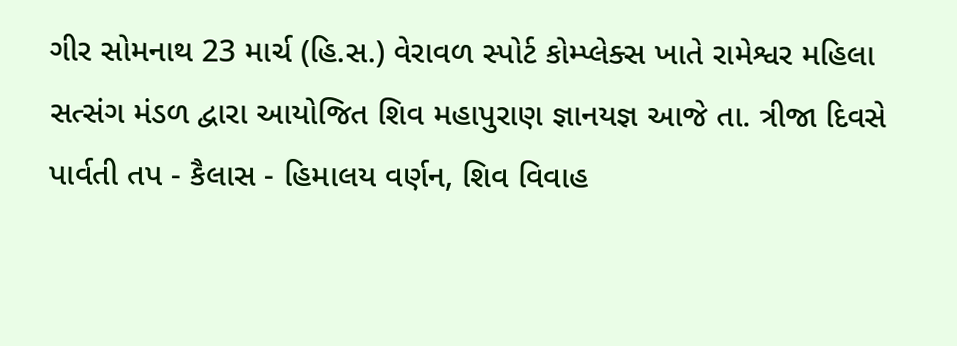ગીર સોમનાથ 23 માર્ચ (હિ.સ.) વેરાવળ સ્પોર્ટ કોમ્પ્લેક્સ ખાતે રામેશ્વર મહિલા સત્સંગ મંડળ દ્વારા આયોજિત શિવ મહાપુરાણ જ્ઞાનયજ્ઞ આજે તા. ત્રીજા દિવસે પાર્વતી તપ - કૈલાસ - હિમાલય વર્ણન, શિવ વિવાહ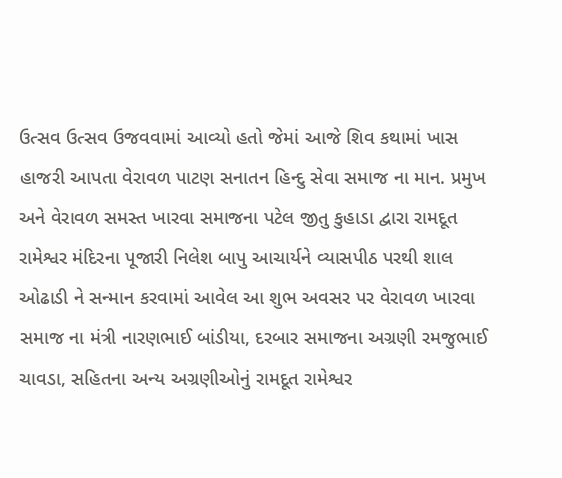ઉત્સવ ઉત્સવ ઉજવવામાં આવ્યો હતો જેમાં આજે શિવ કથામાં ખાસ હાજરી આપતા વેરાવળ પાટણ સનાતન હિન્દુ સેવા સમાજ ના માન. પ્રમુખ અને વેરાવળ સમસ્ત ખારવા સમાજના પટેલ જીતુ કુહાડા દ્વારા રામદૂત રામેશ્વર મંદિરના પૂજારી નિલેશ બાપુ આચાર્યને વ્યાસપીઠ પરથી શાલ ઓઢાડી ને સન્માન કરવામાં આવેલ આ શુભ અવસર પર વેરાવળ ખારવા સમાજ ના મંત્રી નારણભાઈ બાંડીયા, દરબાર સમાજના અગ્રણી રમજુભાઈ ચાવડા, સહિતના અન્ય અગ્રણીઓનું રામદૂત રામેશ્વર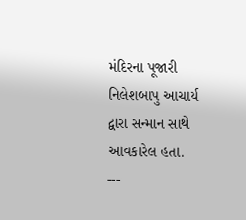મંદિરના પૂજારી નિલેશબાપુ આચાર્ય દ્વારા સન્માન સાથે આવકારેલ હતા.
---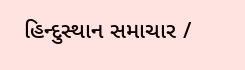હિન્દુસ્થાન સમાચાર /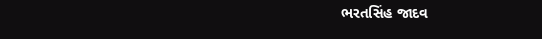ભરતસિંહ જાદવ